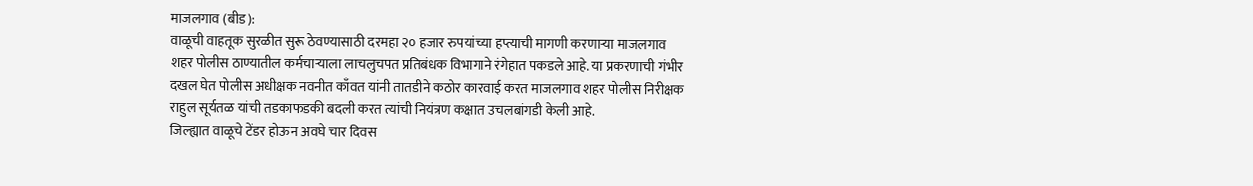माजलगाव (बीड):
वाळूची वाहतूक सुरळीत सुरू ठेवण्यासाठी दरमहा २० हजार रुपयांच्या हप्त्याची मागणी करणाऱ्या माजलगाव शहर पोलीस ठाण्यातील कर्मचाऱ्याला लाचलुचपत प्रतिबंधक विभागाने रंगेहात पकडले आहे. या प्रकरणाची गंभीर दखल घेत पोलीस अधीक्षक नवनीत काँवत यांनी तातडीने कठोर कारवाई करत माजलगाव शहर पोलीस निरीक्षक राहुल सूर्यतळ यांची तडकाफडकी बदली करत त्यांची नियंत्रण कक्षात उचलबांगडी केली आहे.
जिल्ह्यात वाळूचे टेंडर होऊन अवघे चार दिवस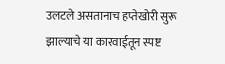उलटले असतानाच हप्तेखोरी सुरू झाल्याचे या कारवाईतून स्पष्ट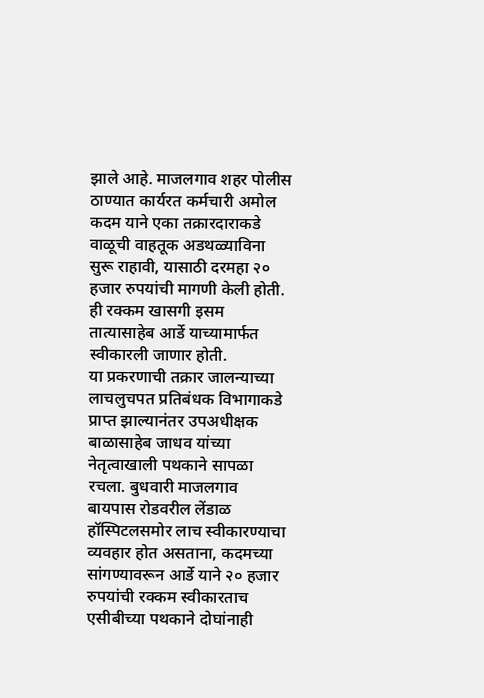झाले आहे. माजलगाव शहर पोलीस ठाण्यात कार्यरत कर्मचारी अमोल कदम याने एका तक्रारदाराकडे वाळूची वाहतूक अडथळ्याविना सुरू राहावी, यासाठी दरमहा २० हजार रुपयांची मागणी केली होती. ही रक्कम खासगी इसम तात्यासाहेब आर्डे याच्यामार्फत स्वीकारली जाणार होती.
या प्रकरणाची तक्रार जालन्याच्या लाचलुचपत प्रतिबंधक विभागाकडे प्राप्त झाल्यानंतर उपअधीक्षक बाळासाहेब जाधव यांच्या नेतृत्वाखाली पथकाने सापळा रचला. बुधवारी माजलगाव बायपास रोडवरील लेंडाळ हॉस्पिटलसमोर लाच स्वीकारण्याचा व्यवहार होत असताना, कदमच्या सांगण्यावरून आर्डे याने २० हजार रुपयांची रक्कम स्वीकारताच एसीबीच्या पथकाने दोघांनाही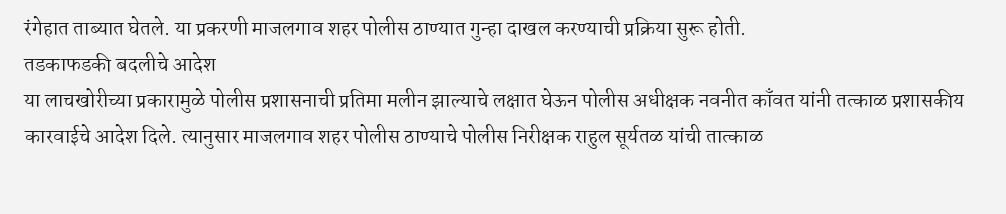रंगेहात ताब्यात घेतले. या प्रकरणी माजलगाव शहर पोलीस ठाण्यात गुन्हा दाखल करण्याची प्रक्रिया सुरू होती.
तडकाफडकी बदलीचे आदेश
या लाचखोरीच्या प्रकारामुळे पोलीस प्रशासनाची प्रतिमा मलीन झाल्याचे लक्षात घेऊन पोलीस अधीक्षक नवनीत काँवत यांनी तत्काळ प्रशासकीय कारवाईचे आदेश दिले. त्यानुसार माजलगाव शहर पोलीस ठाण्याचे पोलीस निरीक्षक राहुल सूर्यतळ यांची तात्काळ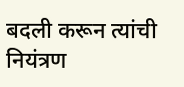बदली करून त्यांची नियंत्रण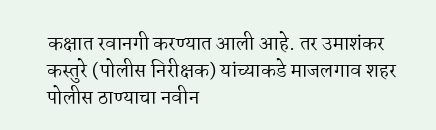कक्षात रवानगी करण्यात आली आहे. तर उमाशंकर कस्तुरे (पोलीस निरीक्षक) यांच्याकडे माजलगाव शहर पोलीस ठाण्याचा नवीन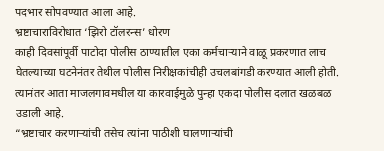पदभार सोपवण्यात आला आहे.
भ्रष्टाचाराविरोधात ‘झिरो टॉलरन्स’ धोरण
काही दिवसांपूर्वी पाटोदा पोलीस ठाण्यातील एका कर्मचाऱ्याने वाळू प्रकरणात लाच घेतल्याच्या घटनेनंतर तेथील पोलीस निरीक्षकांचीही उचलबांगडी करण्यात आली होती. त्यानंतर आता माजलगावमधील या कारवाईमुळे पुन्हा एकदा पोलीस दलात खळबळ उडाली आहे.
“भ्रष्टाचार करणाऱ्यांची तसेच त्यांना पाठीशी घालणाऱ्यांची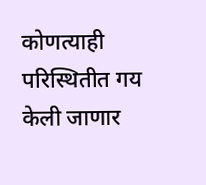कोणत्याही परिस्थितीत गय केली जाणार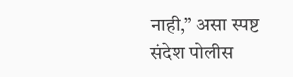नाही,” असा स्पष्ट संदेश पोलीस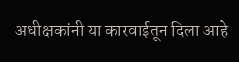अधीक्षकांनी या कारवाईतून दिला आहे